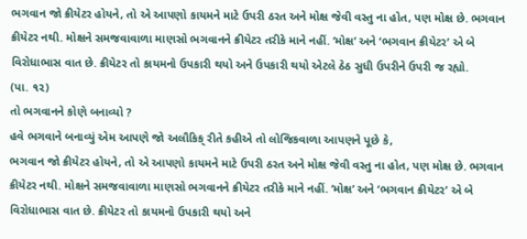ભગવાન જો ક્રીયેટર હોયને, તો એ આપણો કાયમને માટે ઉપરી ઠરત અને મોક્ષ જેવી વસ્તુ ના હોત, પણ મોક્ષ છે. ભગવાન ક્રીયેટર નથી. મોક્ષને સમજવાવાળા માણસો ભગવાનને ક્રીયેટર તરીકે માને નહીં. ‘મોક્ષ’ અને ‘ભગવાન ક્રીયેટર’ એ બે વિરોધાભાસ વાત છે. ક્રીયેટર તો કાયમનો ઉપકારી થયો અને ઉપકારી થયો એટલે ઠેઠ સુધી ઉપરીને ઉપરી જ રહ્યો.
(પા. ૧૨)
તો ભગવાનને કોણે બનાવ્યો ?
હવે ભગવાને બનાવ્યું એમ આપણે જો અલૌકિક્ રીતે કહીએ તો લોજિકવાળા આપણને પૂછે કે,
ભગવાન જો ક્રીયેટર હોયને, તો એ આપણો કાયમને માટે ઉપરી ઠરત અને મોક્ષ જેવી વસ્તુ ના હોત, પણ મોક્ષ છે. ભગવાન ક્રીયેટર નથી. મોક્ષને સમજવાવાળા માણસો ભગવાનને ક્રીયેટર તરીકે માને નહીં. ‘મોક્ષ’ અને ‘ભગવાન ક્રીયેટર’ એ બે વિરોધાભાસ વાત છે. ક્રીયેટર તો કાયમનો ઉપકારી થયો અને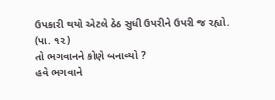ઉપકારી થયો એટલે ઠેઠ સુધી ઉપરીને ઉપરી જ રહ્યો.
(પા. ૧૨)
તો ભગવાનને કોણે બનાવ્યો ?
હવે ભગવાને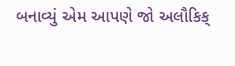બનાવ્યું એમ આપણે જો અલૌકિક્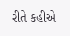રીતે કહીએ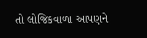તો લોજિકવાળા આપણને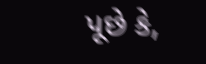પૂછે કે,